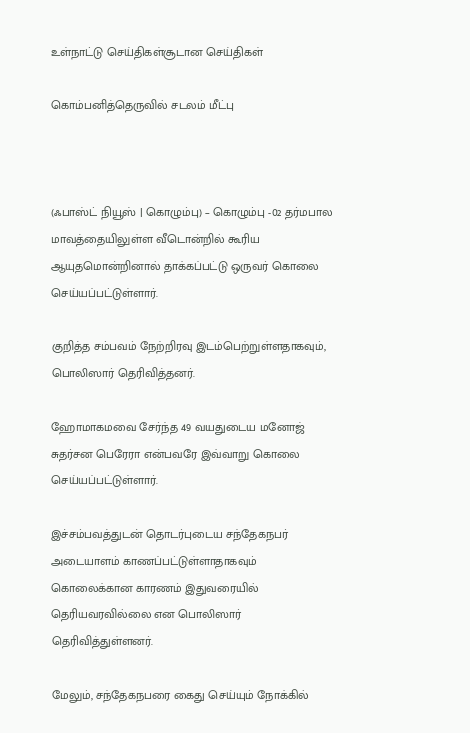உள்நாட்டு செய்திகள்சூடான செய்திகள்

கொம்பனித்தெருவில் சடலம் மீட்பு



(ஃபாஸ்ட் நியூஸ் | கொழும்பு) – கொழும்பு -02 தர்மபால மாவத்தையிலுள்ள வீடொன்றில் கூரிய ஆயுதமொன்றினால் தாக்கப்பட்டு ஒருவர் கொலை செய்யப்பட்டுள்ளார்.

குறித்த சம்பவம் நேற்றிரவு இடம்பெற்றுள்ளதாகவும், பொலிஸார் தெரிவித்தனர்.

ஹோமாகமவை சேர்ந்த 49 வயதுடைய மனோஜ் சுதர்சன பெரேரா என்பவரே இவ்வாறு கொலை செய்யப்பட்டுள்ளார்.

இச்சம்பவத்துடன் தொடர்புடைய சந்தேகநபர் அடையாளம் காணப்பட்டுள்ளாதாகவும் கொலைக்கான காரணம் இதுவரையில் தெரியவரவில்லை என பொலிஸார் தெரிவித்துள்ளனர்.

மேலும், சந்தேகநபரை கைது செய்யும் நோக்கில்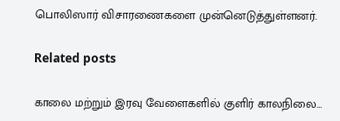பொலிஸார் விசாரணைகளை முன்னெடுத்துள்ளனர்.

Related posts

காலை மற்றும் இரவு வேளைகளில் குளிர் காலநிலை…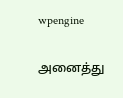wpengine

அனைத்து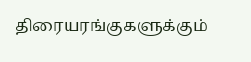திரையரங்குகளுக்கும்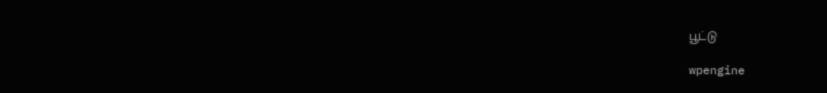பூட்டு

wpengine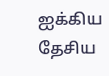ஐக்கிய தேசிய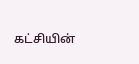கட்சியின்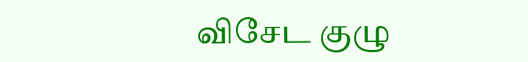விசேட குழு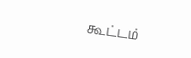கூட்டம்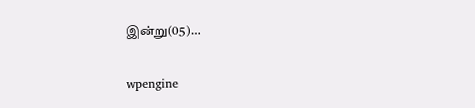இன்று(05)…

wpengine